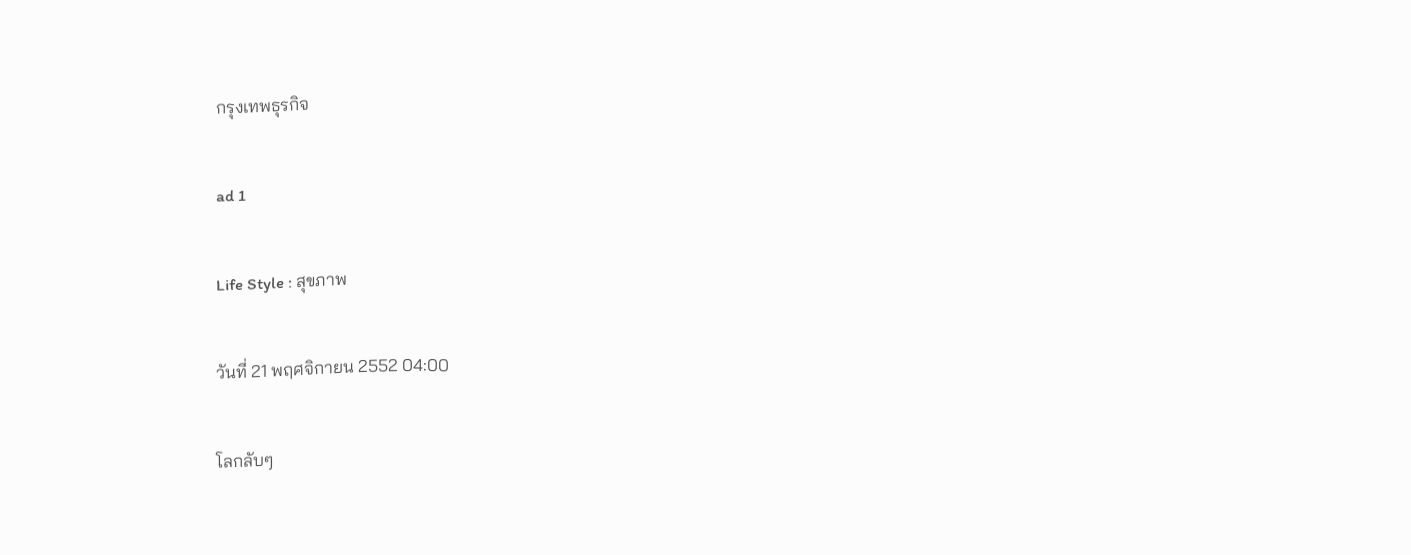กรุงเทพธุรกิจ

ad 1

Life Style : สุขภาพ

วันที่ 21 พฤศจิกายน 2552 04:00

โลกลับๆ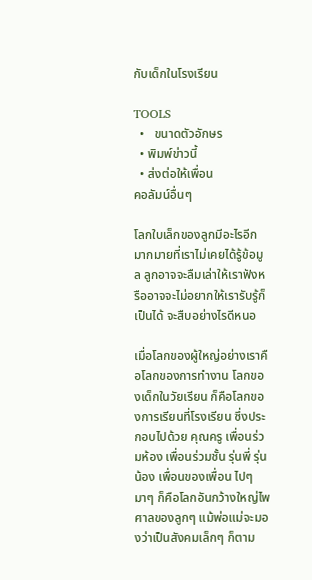กับเด็กในโรงเรียน

TOOLS
  •   ขนาดตัวอักษร
  • พิมพ์ข่าวนี้
  • ส่งต่อให้เพื่อน
คอลัมน์อื่นๆ

โลกใบเล็กของลูกมีอะไรอีกมากมายที่เราไม่เคยได้รู้ข้อมูล ลูกอาจจะลืมเล่าให้เราฟังหรืออาจจะไม่อยากให้เรารับรู้ก็เป็นได้ จะสืบอย่างไรดีหนอ

เมื่อโลกของผู้ใหญ่อย่างเราคือโลกของการทำงาน โลกของเด็กในวัยเรียน ก็คือโลกของการเรียนที่โรงเรียน ซึ่งประกอบไปด้วย คุณครู เพื่อนร่วมห้อง เพื่อนร่วมชั้น รุ่นพี่ รุ่นน้อง เพื่อนของเพื่อน ไปๆ มาๆ ก็คือโลกอันกว้างใหญ่ไพศาลของลูกๆ แม้พ่อแม่จะมองว่าเป็นสังคมเล็กๆ ก็ตาม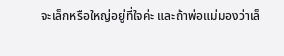จะเล็กหรือใหญ่อยู่ที่ใจค่ะ และถ้าพ่อแม่มองว่าเล็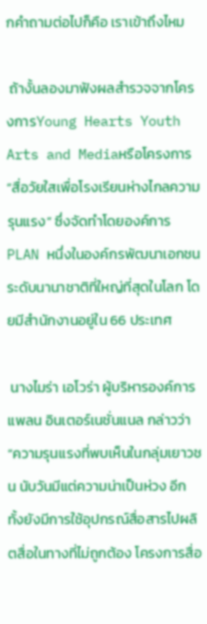กคำถามต่อไปก็คือ เราเข้าถึงไหม

 ถ้างั้นลองมาฟังผลสำรวจจากโครงการYoung Hearts Youth Arts and Mediaหรือโครงการ “สื่อวัยใสเพื่อโรงเรียนห่างไกลความรุนแรง” ซึ่งจัดทำโดยองค์การPLAN หนึ่งในองค์กรพัฒนาเอกชนระดับนานาชาติที่ใหญ่ที่สุดในโลก โดยมีสำนักงานอยู่ใน 66 ประเทศ

 นางไมร่า เอโวร่า ผู้บริหารองค์การแพลน อินเตอร์เนชั่นแนล กล่าวว่า “ความรุนแรงที่พบเห็นในกลุ่มเยาวชน นับวันมีแต่ความน่าเป็นห่วง อีกทั้งยังมีการใช้อุปกรณ์สื่อสารไปผลิตสื่อในทางที่ไม่ถูกต้อง โครงการสื่อ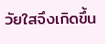วัยใสจึงเกิดขึ้น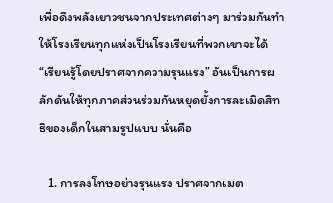เพื่อดึงพลังเยาวชนจากประเทศต่างๆ มาร่วมกันทำให้โรงเรียนทุกแห่งเป็นโรงเรียนที่พวกเขาจะได้ “เรียนรู้โดยปราศจากความรุนแรง” อันเป็นการผลักดันให้ทุกภาคส่วนร่วมกันหยุดยั้งการละเมิดสิทธิของเด็กในสามรูปแบบ นั่นคือ

   1. การลงโทษอย่างรุนแรง ปราศจากเมต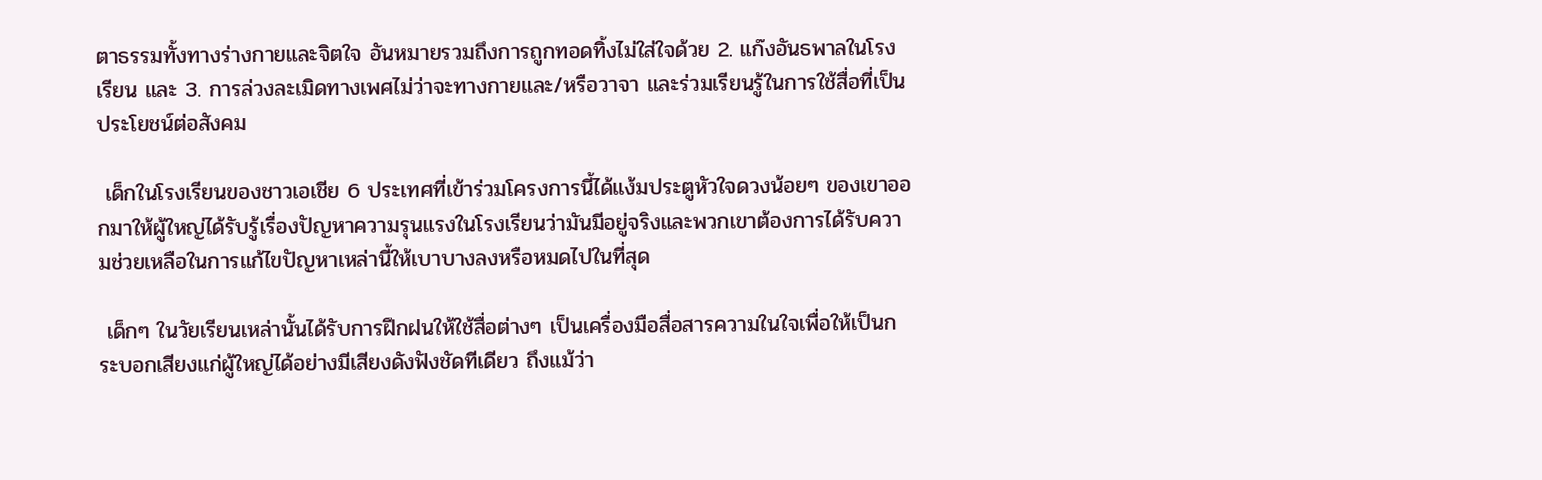ตาธรรมทั้งทางร่างกายและจิตใจ อันหมายรวมถึงการถูกทอดทิ้งไม่ใส่ใจด้วย 2. แก๊งอันธพาลในโรงเรียน และ 3. การล่วงละเมิดทางเพศไม่ว่าจะทางกายและ/หรือวาจา และร่วมเรียนรู้ในการใช้สื่อที่เป็นประโยชน์ต่อสังคม

 เด็กในโรงเรียนของชาวเอเชีย 6 ประเทศที่เข้าร่วมโครงการนี้ได้แง้มประตูหัวใจดวงน้อยๆ ของเขาออกมาให้ผู้ใหญ่ได้รับรู้เรื่องปัญหาความรุนแรงในโรงเรียนว่ามันมีอยู่จริงและพวกเขาต้องการได้รับความช่วยเหลือในการแก้ไขปัญหาเหล่านี้ให้เบาบางลงหรือหมดไปในที่สุด

 เด็กๆ ในวัยเรียนเหล่านั้นได้รับการฝึกฝนให้ใช้สื่อต่างๆ เป็นเครื่องมือสื่อสารความในใจเพื่อให้เป็นกระบอกเสียงแก่ผู้ใหญ่ได้อย่างมีเสียงดังฟังชัดทีเดียว ถึงแม้ว่า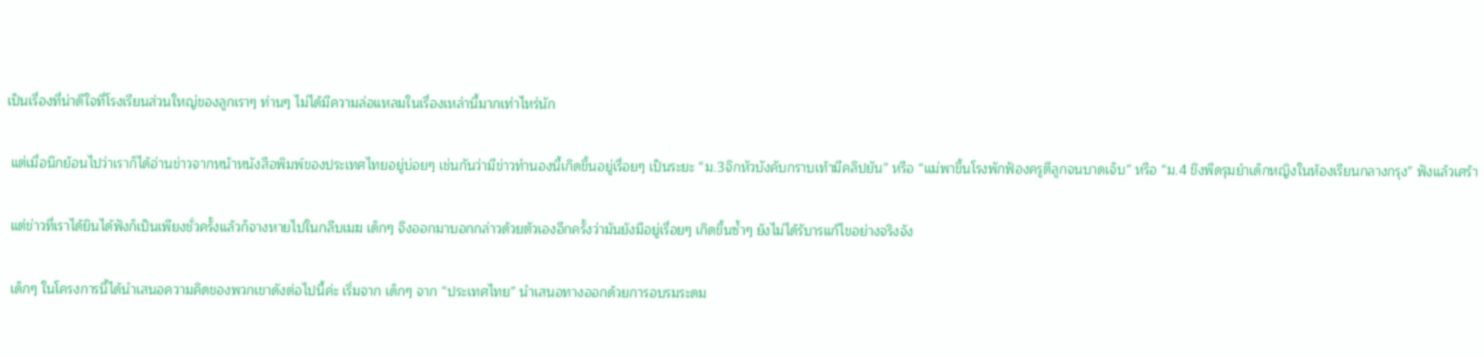เป็นเรื่องที่น่าดีใจที่โรงเรียนส่วนใหญ่ของลูกเราๆ ท่านๆ ไม่ได้มีความล่อแหลมในเรื่องเหล่านี้มากเท่าไหร่นัก

 แต่เมื่อนึกย้อนไปว่าเราก็ได้อ่านข่าวจากหน้าหนังสือพิมพ์ของประเทศไทยอยู่บ่อยๆ เช่นกันว่ามีข่าวทำนองนี้เกิดขึ้นอยู่เรื่อยๆ เป็นระยะ “ม.3จิกหัวบังคับกราบเท้ามีคลิปยัน” หรือ “แม่พาขึ้นโรงพักฟ้องครูตีลูกจนบาดเจ็บ” หรือ “ม.4 ขึงพืดรุมยำเด็กหญิงในห้องเรียนกลางกรุง” ฟังแล้วเศร้า

 แต่ข่าวที่เราได้ยินได้ฟังก็เป็นเพียงชั่วครั้งแล้วก็จางหายไปในกลีบเมฆ เด็กๆ จึงออกมาบอกกล่าวด้วยตัวเองอีกครั้งว่ามันยังมีอยู่เรื่อยๆ เกิดขึ้นซ้ำๆ ยังไม่ได้รับารแก้ไขอย่างจริงจัง

 เด็กๆ ในโครงการนี้ได้นำเสนอความคิดของพวกเขาดังต่อไปนี้ค่ะ เริ่มจาก เด็กๆ จาก “ประเทศไทย” นำเสนอทางออกด้วยการอบรมระดม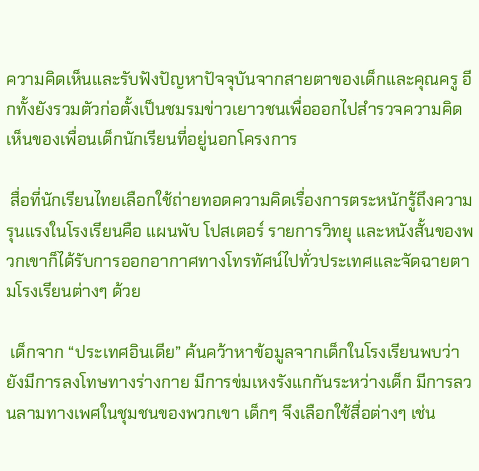ความคิดเห็นและรับฟังปัญหาปัจจุบันจากสายตาของเด็กและคุณครู อีกทั้งยังรวมตัวก่อตั้งเป็นชมรมข่าวเยาวชนเพื่อออกไปสำรวจความคิดเห็นของเพื่อนเด็กนักเรียนที่อยู่นอกโครงการ

 สื่อที่นักเรียนไทยเลือกใช้ถ่ายทอดความคิดเรื่องการตระหนักรู้ถึงความรุนแรงในโรงเรียนคือ แผนพับ โปสเตอร์ รายการวิทยุ และหนังสั้นของพวกเขาก็ได้รับการออกอากาศทางโทรทัศน์ไปทั่วประเทศและจัดฉายตามโรงเรียนต่างๆ ด้วย

 เด็กจาก “ประเทศอินเดีย” ค้นคว้าหาข้อมูลจากเด็กในโรงเรียนพบว่า ยังมีการลงโทษทางร่างกาย มีการข่มเหงรังแกกันระหว่างเด็ก มีการลวนลามทางเพศในชุมชนของพวกเขา เด็กๆ จึงเลือกใช้สื่อต่างๆ เช่น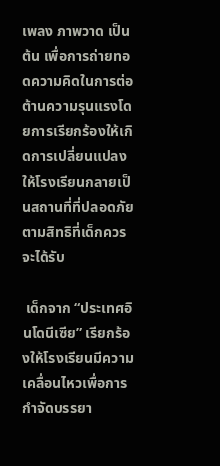เพลง ภาพวาด เป็นต้น เพื่อการถ่ายทอดความคิดในการต่อต้านความรุนแรงโดยการเรียกร้องให้เกิดการเปลี่ยนแปลงให้โรงเรียนกลายเป็นสถานที่ที่ปลอดภัยตามสิทธิที่เด็กควรจะได้รับ

 เด็กจาก “ประเทศอินโดนีเซีย” เรียกร้องให้โรงเรียนมีความเคลื่อนไหวเพื่อการกำจัดบรรยา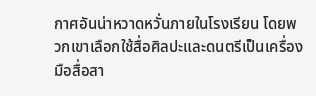กาศอันน่าหวาดหวั่นภายในโรงเรียน โดยพวกเขาเลือกใช้สื่อศิลปะและดนตรีเป็นเครื่องมือสื่อสา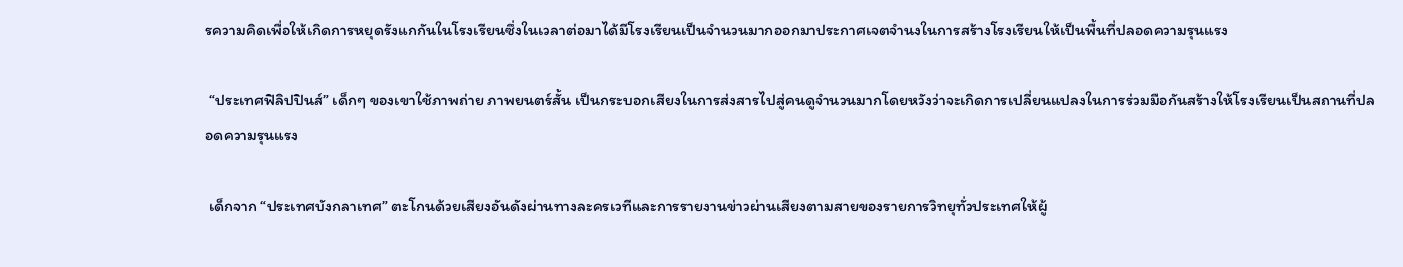รความคิดเพื่อให้เกิดการหยุดรังแกกันในโรงเรียนซึ่งในเวลาต่อมาได้มีโรงเรียนเป็นจำนวนมากออกมาประกาศเจตจำนงในการสร้างโรงเรียนให้เป็นพื้นที่ปลอดความรุนแรง

 “ประเทศฟิลิปปินส์” เด็กๆ ของเขาใช้ภาพถ่าย ภาพยนตร์สั้น เป็นกระบอกเสียงในการส่งสารไปสู่คนดูจำนวนมากโดยหวังว่าจะเกิดการเปลี่ยนแปลงในการร่วมมือกันสร้างให้โรงเรียนเป็นสถานที่ปลอดความรุนแรง

 เด็กจาก “ประเทศบังกลาเทศ” ตะโกนด้วยเสียงอันดังผ่านทางละครเวทีและการรายงานข่าวผ่านเสียงตามสายของรายการวิทยุทั่วประเทศให้ผู้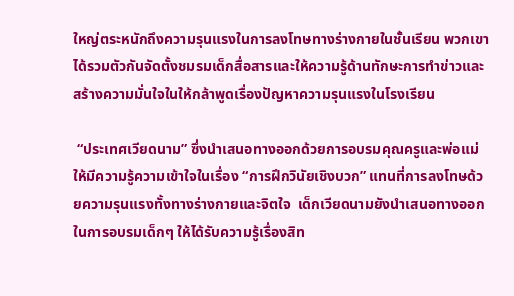ใหญ่ตระหนักถึงความรุนแรงในการลงโทษทางร่างกายในชั้นเรียน พวกเขาได้รวมตัวกันจัดตั้งชมรมเด็กสื่อสารและให้ความรู้ด้านทักษะการทำข่าวและสร้างความมั่นใจในให้กล้าพูดเรื่องปัญหาความรุนแรงในโรงเรียน

 “ประเทศเวียดนาม” ซึ่งนำเสนอทางออกด้วยการอบรมคุณครูและพ่อแม่ให้มีความรู้ความเข้าใจในเรื่อง “การฝึกวินัยเชิงบวก” แทนที่การลงโทษด้วยความรุนแรงทั้งทางร่างกายและจิตใจ  เด็กเวียดนามยังนำเสนอทางออกในการอบรมเด็กๆ ให้ได้รับความรู้เรื่องสิท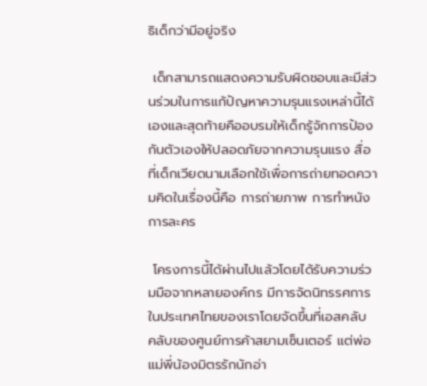ธิเด็กว่ามีอยู่จริง

 เด็กสามารถแสดงความรับผิดชอบและมีส่วนร่วมในการแก้ปัญหาความรุนแรงเหล่านี้ได้เองและสุดท้ายคืออบรมให้เด็กรู้จักการป้องกันตัวเองให้ปลอดภัยจากความรุนแรง สื่อที่เด็กเวียดนามเลือกใช้เพื่อการถ่ายทอดความคิดในเรื่องนี้คือ การถ่ายภาพ การทำหนัง การละคร

 โครงการนี้ได้ผ่านไปแล้วโดยได้รับความร่วมมือจากหลายองค์กร มีการจัดนิทรรศการในประเทศไทยของเราโดยจัดขึ้นที่เอสคลับ คลับของศูนย์การค้าสยามเซ็นเตอร์ แต่พ่อแม่พี่น้องมิตรรักนักอ่า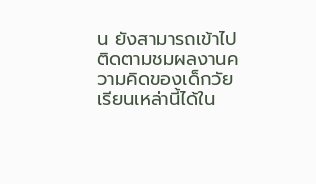น ยังสามารถเข้าไปติดตามชมผลงานความคิดของเด็กวัยเรียนเหล่านี้ได้ใน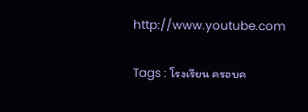http://www.youtube.com

Tags : โรงเรียน ครอบค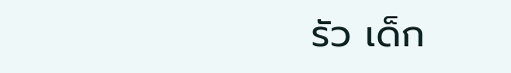รัว เด็ก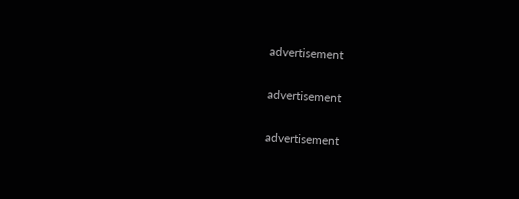advertisement

advertisement

advertisement